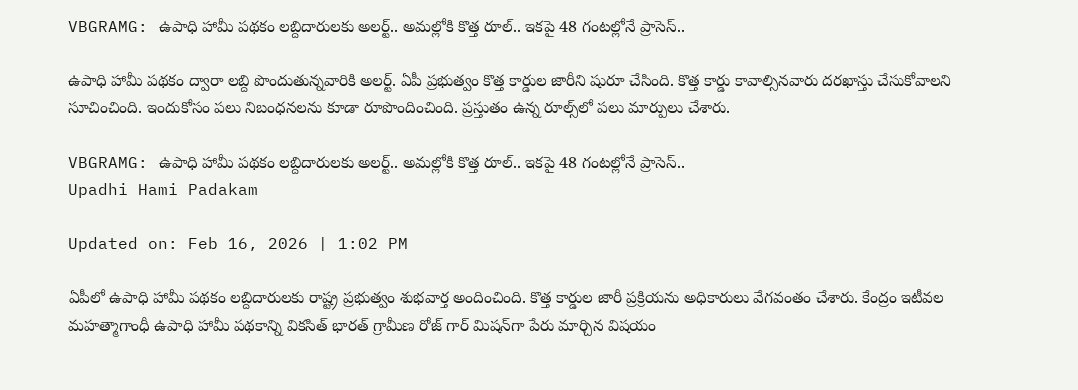VBGRAMG: ఉపాధి హామీ పథకం లబ్దిదారులకు అలర్ట్.. అమల్లోకి కొత్త రూల్.. ఇకపై 48 గంటల్లోనే ప్రాసెస్..

ఉపాధి హామీ పథకం ద్వారా లబ్ది పొందుతున్నవారికి అలర్ట్. ఏపీ ప్రభుత్వం కొత్త కార్డుల జారీని షురూ చేసింది. కొత్త కార్డు కావాల్సినవారు దరఖాస్తు చేసుకోవాలని సూచించింది. ఇందుకోసం పలు నిబంధనలను కూడా రూపొందించింది. ప్రస్తుతం ఉన్న రూల్స్‌లో పలు మార్పులు చేశారు.

VBGRAMG: ఉపాధి హామీ పథకం లబ్దిదారులకు అలర్ట్.. అమల్లోకి కొత్త రూల్.. ఇకపై 48 గంటల్లోనే ప్రాసెస్..
Upadhi Hami Padakam

Updated on: Feb 16, 2026 | 1:02 PM

ఏపీలో ఉపాధి హామీ పథకం లబ్దిదారులకు రాష్ట్ర ప్రభుత్వం శుభవార్త అందించింది. కొత్త కార్డుల జారీ ప్రక్రియను అధికారులు వేగవంతం చేశారు. కేంద్రం ఇటీవల మహత్మాగాంధీ ఉపాధి హామీ పథకాన్ని వికసిత్ భారత్ గ్రామీణ రోజ్ గార్ మిషన్‌గా పేరు మార్చిన విషయం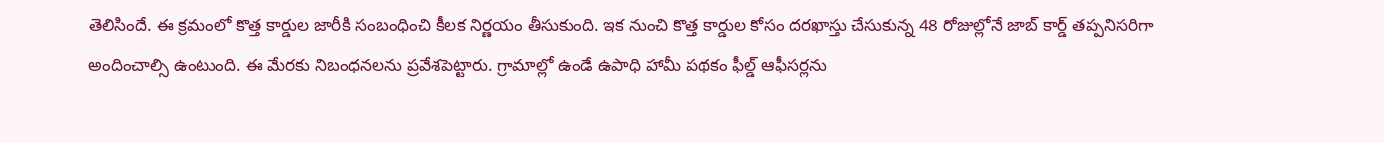తెలిసిందే. ఈ క్రమంలో కొత్త కార్డుల జారీకి సంబంధించి కీలక నిర్ణయం తీసుకుంది. ఇక నుంచి కొత్త కార్డుల కోసం దరఖాస్తు చేసుకున్న 48 రోజుల్లోనే జాబ్ కార్డ్ తప్పనిసరిగా అందించాల్సి ఉంటుంది. ఈ మేరకు నిబంధనలను ప్రవేశపెట్టారు. గ్రామాల్లో ఉండే ఉపాధి హామీ పథకం ఫీల్డ్ ఆఫీసర్లను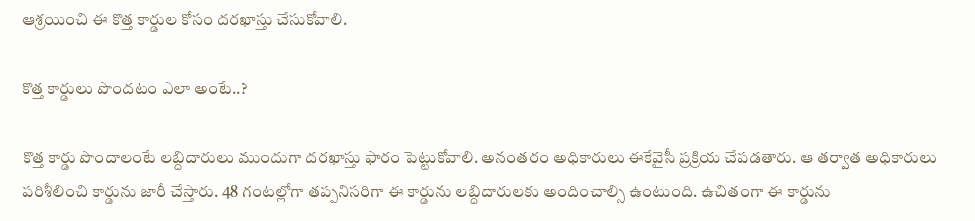ఆశ్రయించి ఈ కొత్త కార్డుల కోసం దరఖాస్తు చేసుకోవాలి.

కొత్త కార్డులు పొందటం ఎలా అంటే..?

కొత్త కార్డు పొందాలంటే లబ్దిదారులు ముందుగా దరఖాస్తు ఫారం పెట్టుకోవాలి. అనంతరం అధికారులు ఈకేవైసీ ప్రక్రియ చేపడతారు. ఆ తర్వాత అధికారులు పరిశీలించి కార్డును జారీ చేస్తారు. 48 గంటల్లోగా తప్పనిసరిగా ఈ కార్డును లబ్దిదారులకు అందించాల్సి ఉంటుంది. ఉచితంగా ఈ కార్డును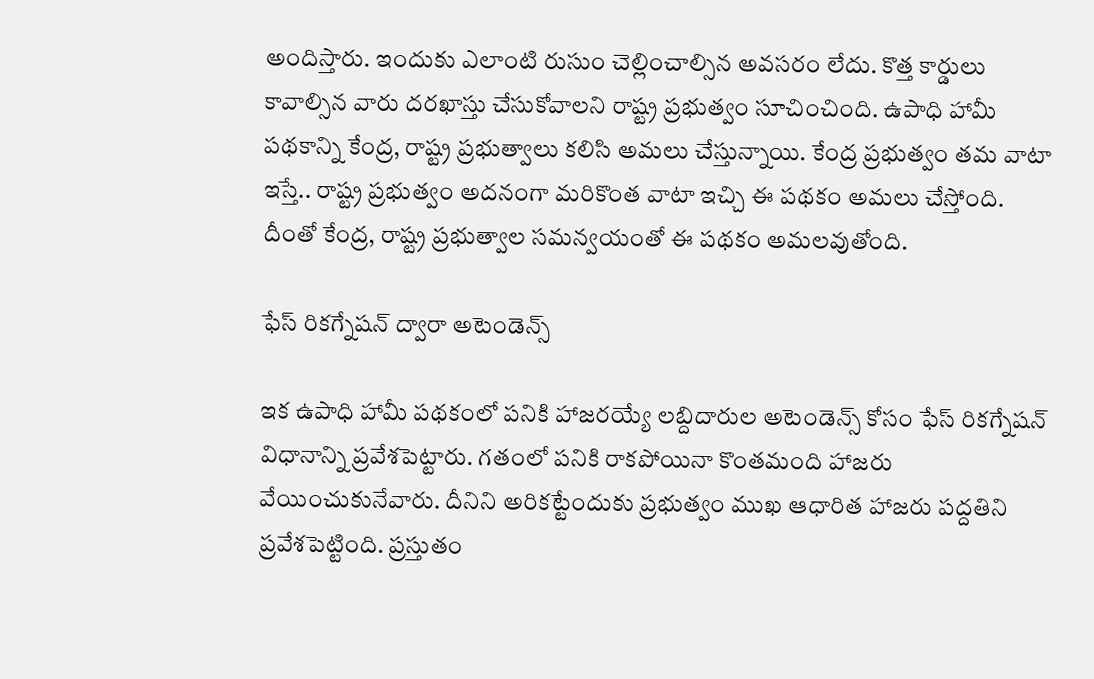అందిస్తారు. ఇందుకు ఎలాంటి రుసుం చెల్లించాల్సిన అవసరం లేదు. కొత్త కార్డులు కావాల్సిన వారు దరఖాస్తు చేసుకోవాలని రాష్ట్ర ప్రభుత్వం సూచించింది. ఉపాధి హామీ పథకాన్ని కేంద్ర, రాష్ట్ర ప్రభుత్వాలు కలిసి అమలు చేస్తున్నాయి. కేంద్ర ప్రభుత్వం తమ వాటా ఇస్తే.. రాష్ట్ర ప్రభుత్వం అదనంగా మరికొంత వాటా ఇచ్చి ఈ పథకం అమలు చేస్తోంది. దీంతో కేంద్ర, రాష్ట్ర ప్రభుత్వాల సమన్వయంతో ఈ పథకం అమలవుతోంది.

ఫేస్ రికగ్నేషన్ ద్వారా అటెండెన్స్

ఇక ఉపాధి హామీ పథకంలో పనికి హాజరయ్యే లబ్దిదారుల అటెండెన్స్ కోసం ఫేస్ రికగ్నేషన్ విధానాన్ని ప్రవేశపెట్టారు. గతంలో పనికి రాకపోయినా కొంతమంది హాజరు వేయించుకునేవారు. దీనిని అరికట్టేందుకు ప్రభుత్వం ముఖ ఆధారిత హాజరు పద్దతిని ప్రవేశపెట్టింది. ప్రస్తుతం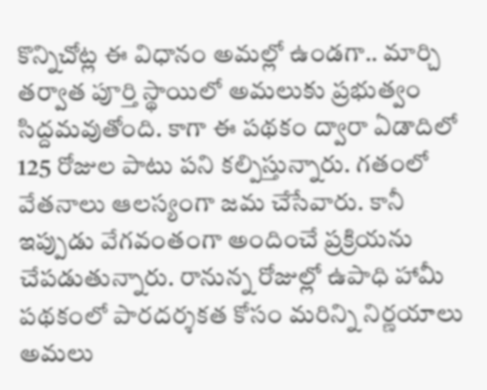కొన్నిచోట్ల ఈ విధానం అమల్లో ఉండగా.. మార్చి తర్వాత పూర్తి స్థాయిలో అమలుకు ప్రభుత్వం సిద్దమవుతోంది. కాగా ఈ పథకం ద్వారా ఏడాదిలో 125 రోజుల పాటు పని కల్పిస్తున్నారు. గతంలో వేతనాలు ఆలస్యంగా జమ చేసేవారు. కానీ ఇప్పుడు వేగవంతంగా అందించే ప్రక్రియను చేపడుతున్నారు. రానున్న రోజుల్లో ఉపాధి హామీ పథకంలో పారదర్శకత కోసం మరిన్ని నిర్ణయాలు అమలు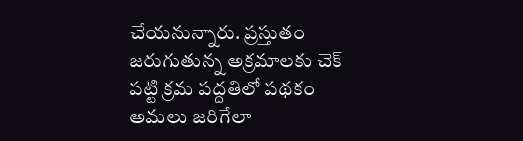చేయనున్నారు. ప్రస్తుతం జరుగుతున్న అక్రమాలకు చెక్ పట్టి క్రమ పద్దతిలో పథకం అమలు జరిగేలా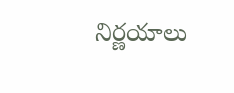నిర్ణయాలు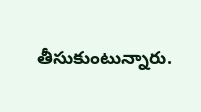తీసుకుంటున్నారు.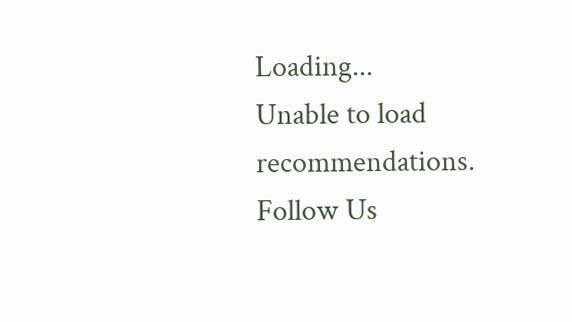Loading...
Unable to load recommendations.
Follow Us